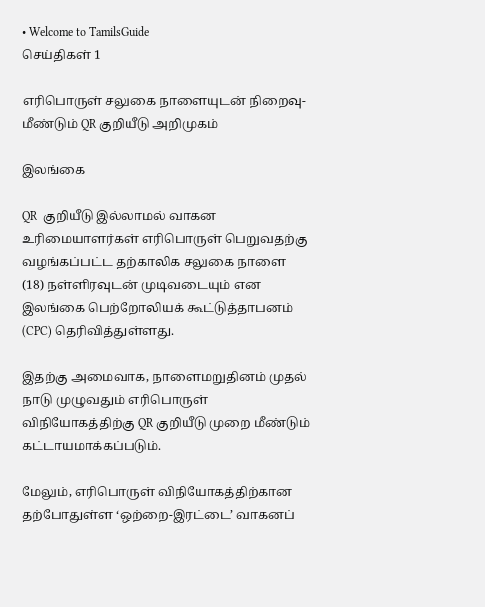• Welcome to TamilsGuide
செய்திகள் 1

எரிபொருள் சலுகை நாளையுடன் நிறைவு- மீண்டும் QR குறியீடு அறிமுகம்

இலங்கை

QR  குறியீடு இல்லாமல் வாகன உரிமையாளர்கள் எரிபொருள் பெறுவதற்கு வழங்கப்பட்ட தற்காலிக சலுகை நாளை (18) நள்ளிரவுடன் முடிவடையும் என இலங்கை பெற்றோலியக் கூட்டுத்தாபனம் (CPC) தெரிவித்துள்ளது.

இதற்கு அமைவாக, நாளைமறுதினம் முதல் நாடு முழுவதும் எரிபொருள் விநியோகத்திற்கு QR குறியீடு முறை மீண்டும் கட்டாயமாக்கப்படும்.

மேலும், எரிபொருள் விநியோகத்திற்கான தற்போதுள்ள ‘ஒற்றை-இரட்டை’ வாகனப்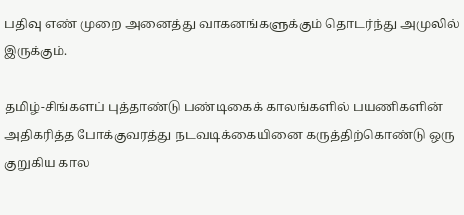பதிவு எண் முறை அனைத்து வாகனங்களுக்கும் தொடர்ந்து அமுலில் இருக்கும்.

தமிழ்-சிங்களப் புத்தாண்டு பண்டிகைக் காலங்களில் பயணிகளின் அதிகரித்த போக்குவரத்து நடவடிக்கையினை கருத்திற்கொண்டு ஒரு குறுகிய கால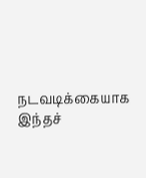நடவடிக்கையாக இந்தச்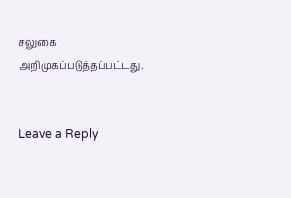சலுகை அறிமுகப்படுத்தப்பட்டது.


Leave a Reply